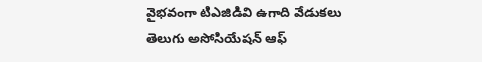వైభవంగా టిఎజిడివి ఉగాది వేడుకలు
తెలుగు అసోసియేషన్ ఆఫ్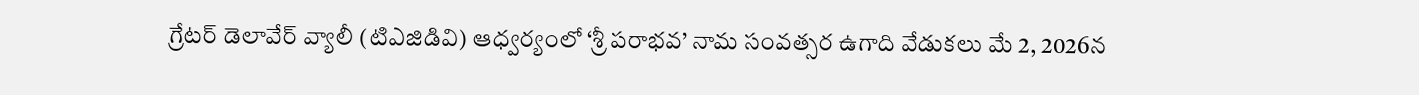గ్రేటర్ డెలావేర్ వ్యాలీ (టిఎజిడివి) ఆధ్వర్యంలో ‘శ్రీ పరాభవ’ నామ సంవత్సర ఉగాది వేడుకలు మే 2, 2026న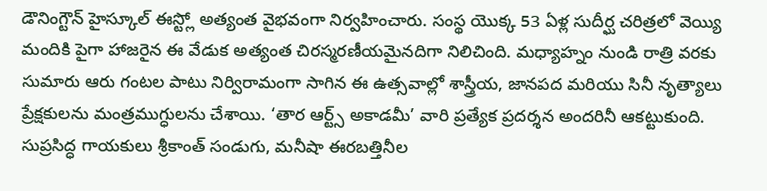డౌనింగ్టౌన్ హైస్కూల్ ఈస్ట్లో అత్యంత వైభవంగా నిర్వహించారు. సంస్థ యొక్క 53 ఏళ్ల సుదీర్ఘ చరిత్రలో వెయ్యి మందికి పైగా హాజరైన ఈ వేడుక అత్యంత చిరస్మరణీయమైనదిగా నిలిచింది. మధ్యాహ్నం నుండి రాత్రి వరకు సుమారు ఆరు గంటల పాటు నిర్విరామంగా సాగిన ఈ ఉత్సవాల్లో శాస్త్రీయ, జానపద మరియు సినీ నృత్యాలు ప్రేక్షకులను మంత్రముగ్ధులను చేశాయి. ‘తార ఆర్ట్స్ అకాడమీ’ వారి ప్రత్యేక ప్రదర్శన అందరినీ ఆకట్టుకుంది.
సుప్రసిద్ధ గాయకులు శ్రీకాంత్ సండుగు, మనీషా ఈరబత్తినీల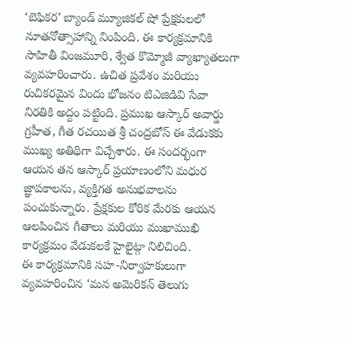‘బెఫికర’ బ్యాండ్ మ్యూజికల్ షో ప్రేక్షకులలో నూతనోత్సాహాన్ని నింపింది. ఈ కార్యక్రమానికి సాహితీ వింజమూరి, శ్వేత కొమ్మోజీ వ్యాఖ్యాతలుగా వ్యవహరించారు. ఉచిత ప్రవేశం మరియు రుచికరమైన విందు భోజనం టిఎజిడివి సేవా నిరతికి అద్దం పట్టింది. ప్రముఖ ఆస్కార్ అవార్డు గ్రహీత, గీత రచయిత శ్రీ చంద్రబోస్ ఈ వేడుకకు ముఖ్య అతిథిగా విచ్చేశారు. ఈ సందర్భంగా ఆయన తన ఆస్కార్ ప్రయాణంలోని మధుర జ్ఞాపకాలను, వ్యక్తిగత అనుభవాలను పంచుకున్నారు. ప్రేక్షకుల కోరిక మేరకు ఆయన ఆలపించిన గీతాలు మరియు ముఖాముఖి కార్యక్రమం వేడుకలకే హైలైట్గా నిలిచింది.
ఈ కార్యక్రమానికి సహ-నిర్వాహకులుగా వ్యవహరించిన ‘మన అమెరికన్ తెలుగు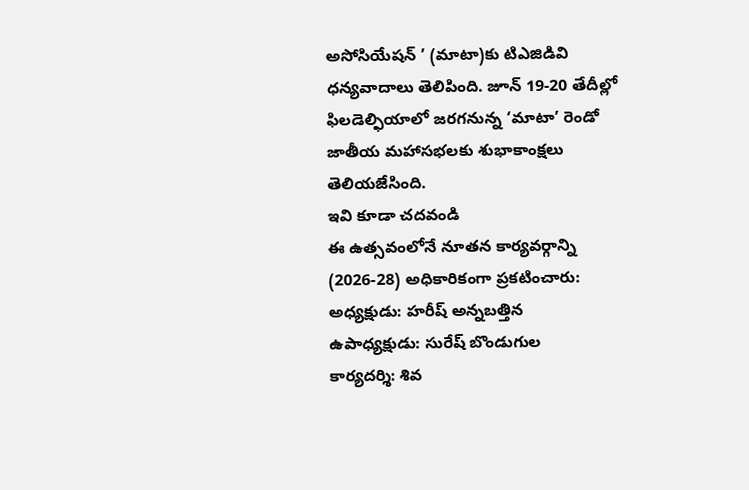అసోసియేషన్ ’ (మాటా)కు టిఎజిడివి ధన్యవాదాలు తెలిపింది. జూన్ 19-20 తేదీల్లో ఫిలడెల్ఫియాలో జరగనున్న ‘మాటా’ రెండో జాతీయ మహాసభలకు శుభాకాంక్షలు తెలియజేసింది.
ఇవి కూడా చదవండి
ఈ ఉత్సవంలోనే నూతన కార్యవర్గాన్ని (2026-28) అధికారికంగా ప్రకటించారు:
అధ్యక్షుడు: హరీష్ అన్నబత్తిన
ఉపాధ్యక్షుడు: సురేష్ బొండుగుల
కార్యదర్శి: శివ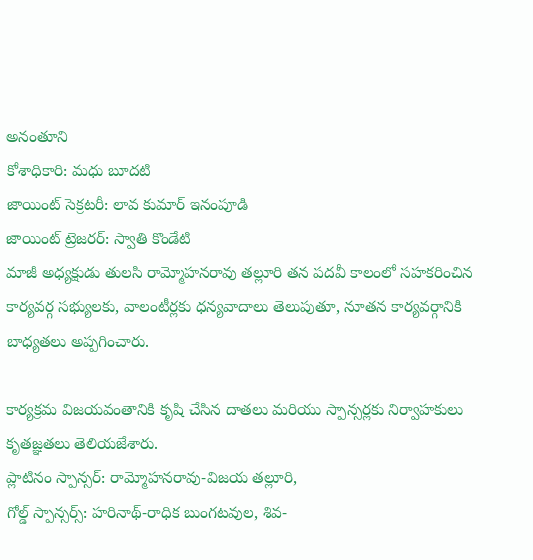అనంతూని
కోశాధికారి: మధు బూదటి
జాయింట్ సెక్రటరీ: లావ కుమార్ ఇనంపూడి
జాయింట్ ట్రెజరర్: స్వాతి కొండేటి
మాజీ అధ్యక్షుడు తులసి రామ్మోహనరావు తల్లూరి తన పదవీ కాలంలో సహకరించిన కార్యవర్గ సభ్యులకు, వాలంటీర్లకు ధన్యవాదాలు తెలుపుతూ, నూతన కార్యవర్గానికి బాధ్యతలు అప్పగించారు.

కార్యక్రమ విజయవంతానికి కృషి చేసిన దాతలు మరియు స్పాన్సర్లకు నిర్వాహకులు కృతజ్ఞతలు తెలియజేశారు.
ప్లాటినం స్పాన్సర్: రామ్మోహనరావు-విజయ తల్లూరి,
గోల్డ్ స్పాన్సర్స్: హరినాథ్-రాధిక బుంగటవుల, శివ-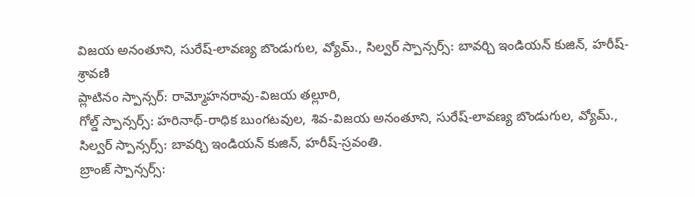విజయ అనంతూని, సురేష్-లావణ్య బొండుగుల, వ్యోమ్., సిల్వర్ స్పాన్సర్స్: బావర్చి ఇండియన్ కుజిన్, హరీష్-శ్రావణి
ప్లాటినం స్పాన్సర్: రామ్మోహనరావు-విజయ తల్లూరి,
గోల్డ్ స్పాన్సర్స్: హరినాథ్-రాధిక బుంగటవుల, శివ-విజయ అనంతూని, సురేష్-లావణ్య బొండుగుల, వ్యోమ్.,
సిల్వర్ స్పాన్సర్స్: బావర్చి ఇండియన్ కుజిన్, హరీష్-స్రవంతి.
బ్రాంజ్ స్పాన్సర్స్: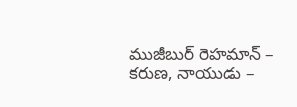ముజీబుర్ రెహమాన్ – కరుణ, నాయుడు –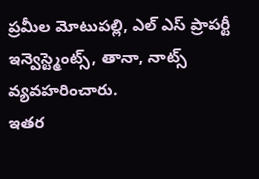ప్రమీల మోటుపల్లి, ఎల్ ఎస్ ప్రాపర్టీ ఇన్వెస్ట్మెంట్స్, తానా, నాట్స్ వ్యవహరించారు.
ఇతర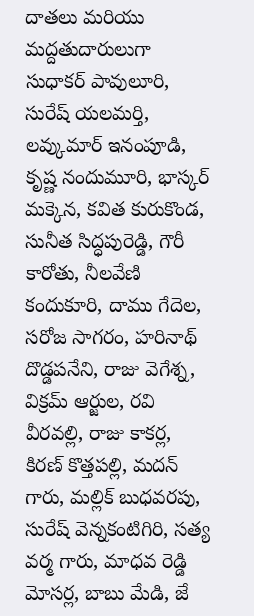దాతలు మరియు మద్దతుదారులుగా సుధాకర్ పావులూరి, సురేష్ యలమర్తి, లవ్కుమార్ ఇనంపూడి, కృష్ణ నందుమూరి, భాస్కర్ మక్కెన, కవిత కురుకొండ, సునీత సిద్ధపురెడ్డి, గౌరీ కారోతు, నీలవేణి కందుకూరి, దాము గేదెల, సరోజ సాగరం, హరినాథ్ దొడ్డపనేని, రాజు వెగేశ్న, విక్రమ్ ఆర్జుల, రవి వీరవల్లి, రాజు కాకర్ల, కిరణ్ కొత్తపల్లి, మదన్ గారు, మల్లిక్ బుధవరపు, సురేష్ వెన్నకంటిగిరి, సత్య వర్మ గారు, మాధవ రెడ్డి మోసర్ల, బాబు మేడి, జే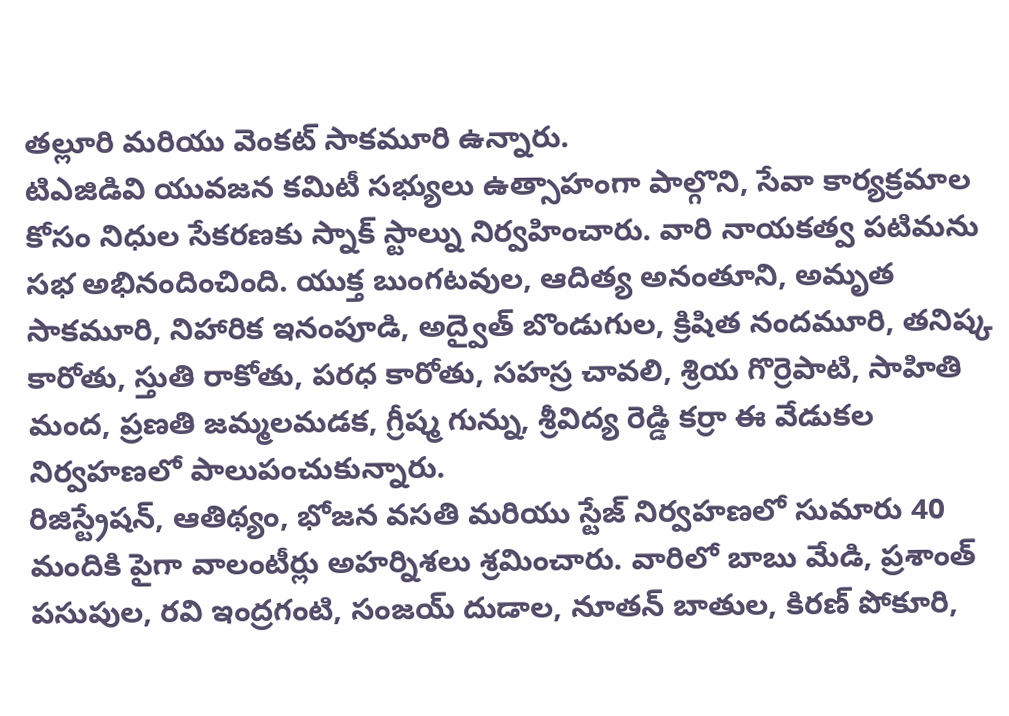తల్లూరి మరియు వెంకట్ సాకమూరి ఉన్నారు.
టిఎజిడివి యువజన కమిటీ సభ్యులు ఉత్సాహంగా పాల్గొని, సేవా కార్యక్రమాల కోసం నిధుల సేకరణకు స్నాక్ స్టాల్ను నిర్వహించారు. వారి నాయకత్వ పటిమను సభ అభినందించింది. యుక్త బుంగటవుల, ఆదిత్య అనంతూని, అమృత సాకమూరి, నిహారిక ఇనంపూడి, అద్వైత్ బొండుగుల, క్రిషిత నందమూరి, తనిష్క కారోతు, స్తుతి రాకోతు, పరధ కారోతు, సహస్ర చావలి, శ్రియ గొర్రెపాటి, సాహితి మంద, ప్రణతి జమ్మలమడక, గ్రీష్మ గున్ను, శ్రీవిద్య రెడ్డి కర్రా ఈ వేడుకల నిర్వహణలో పాలుపంచుకున్నారు.
రిజిస్ట్రేషన్, ఆతిథ్యం, భోజన వసతి మరియు స్టేజ్ నిర్వహణలో సుమారు 40 మందికి పైగా వాలంటీర్లు అహర్నిశలు శ్రమించారు. వారిలో బాబు మేడి, ప్రశాంత్ పసుపుల, రవి ఇంద్రగంటి, సంజయ్ దుడాల, నూతన్ బాతుల, కిరణ్ పోకూరి,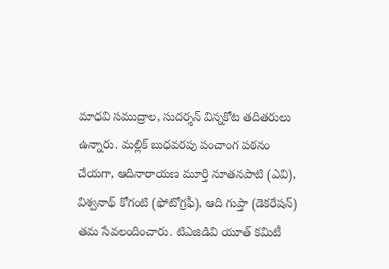మాధవి సముద్రాల, సుదర్శన్ విన్నకోట తదితరులు ఉన్నారు. మల్లిక్ బుధవరపు పంచాంగ పఠనం చేయగా, ఆదినారాయణ మూర్తి నూతనపాటి (ఎవి), విశ్వనాథ్ కోగంటి (ఫోటోగ్రఫీ), ఆది గుప్తా (డెకరేషన్) తమ సేవలందించారు. టిఎజిడివి యూత్ కమిటీ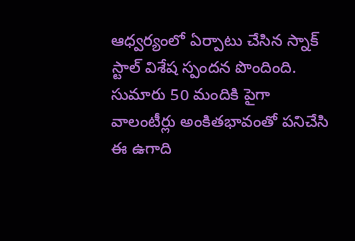ఆధ్వర్యంలో ఏర్పాటు చేసిన స్నాక్ స్టాల్ విశేష స్పందన పొందింది. సుమారు 50 మందికి పైగా వాలంటీర్లు అంకితభావంతో పనిచేసి ఈ ఉగాది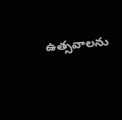ఉత్సవాలను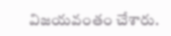విజయవంతం చేశారు.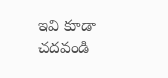ఇవి కూడా చదవండి